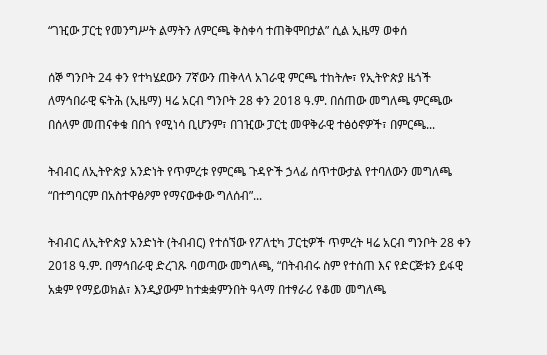“ገዢው ፓርቲ የመንግሥት ልማትን ለምርጫ ቅስቀሳ ተጠቅሞበታል” ሲል ኢዜማ ወቀሰ

ሰኞ ግንቦት 24 ቀን የተካሄደውን 7ኛውን ጠቅላላ አገራዊ ምርጫ ተከትሎ፣ የኢትዮጵያ ዜጎች ለማኅበራዊ ፍትሕ (ኢዜማ) ዛሬ አርብ ግንቦት 28 ቀን 2018 ዓ.ም. በሰጠው መግለጫ ምርጫው በሰላም መጠናቀቁ በበጎ የሚነሳ ቢሆንም፣ በገዢው ፓርቲ መዋቅራዊ ተፅዕኖዎች፣ በምርጫ...

ትብብር ለኢትዮጵያ አንድነት የጥምረቱ የምርጫ ጉዳዮች ኃላፊ ሰጥተውታል የተባለውን መግለጫ “በተግባርም በአስተዋፅዖም የማናውቀው ግለሰብ”...

ትብብር ለኢትዮጵያ አንድነት (ትብብር) የተሰኘው የፖለቲካ ፓርቲዎች ጥምረት ዛሬ አርብ ግንቦት 28 ቀን 2018 ዓ.ም. በማኅበራዊ ድረገጹ ባወጣው መግለጫ, “በትብብሩ ስም የተሰጠ እና የድርጅቱን ይፋዊ አቋም የማይወክል፣ እንዲያውም ከተቋቋምንበት ዓላማ በተፃራሪ የቆመ መግለጫ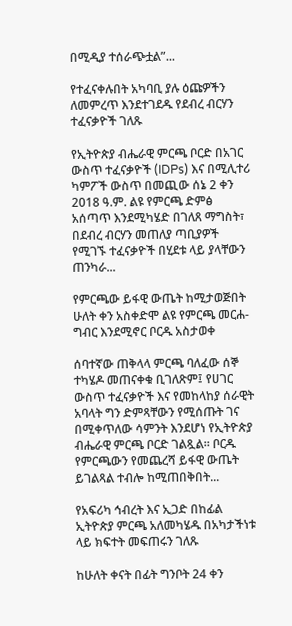በሚዲያ ተሰራጭቷል”...

የተፈናቀሉበት አካባቢ ያሉ ዕጩዎችን ለመምረጥ እንደተገደዱ የደብረ ብርሃን ተፈናቃዮች ገለጹ

የኢትዮጵያ ብሔራዊ ምርጫ ቦርድ በአገር ውስጥ ተፈናቃዮች (IDPs) እና በሚሊተሪ ካምፖች ውስጥ በመጪው ሰኔ 2 ቀን 2018 ዓ.ም. ልዩ የምርጫ ድምፅ አሰጣጥ እንደሚካሄድ በገለጸ ማግስት፣ በደብረ ብርሃን መጠለያ ጣቢያዎች የሚገኙ ተፈናቃዮች በሂደቱ ላይ ያላቸውን ጠንካራ...

የምርጫው ይፋዊ ውጤት ከሚታወጅበት ሁለት ቀን አስቀድሞ ልዩ የምርጫ መርሐ-ግብር እንደሚኖር ቦርዱ አስታወቀ

ሰባተኛው ጠቅላላ ምርጫ ባለፈው ሰኞ ተካሄዶ መጠናቀቁ ቢገለጽም፤ የሀገር ውስጥ ተፈናቃዮች እና የመከላከያ ሰራዊት አባላት ግን ድምጻቸውን የሚሰጡት ገና በሚቀጥለው ሳምንት እንደሆነ የኢትዮጵያ ብሔራዊ ምርጫ ቦርድ ገልጿል። ቦርዱ የምርጫውን የመጨረሻ ይፋዊ ውጤት ይገልጻል ተብሎ ከሚጠበቅበት...

የአፍሪካ ኅብረት እና ኢጋድ በከፊል ኢትዮጵያ ምርጫ አለመካሄዱ በአካታችነቱ ላይ ክፍተት መፍጠሩን ገለጹ

ከሁለት ቀናት በፊት ግንቦት 24 ቀን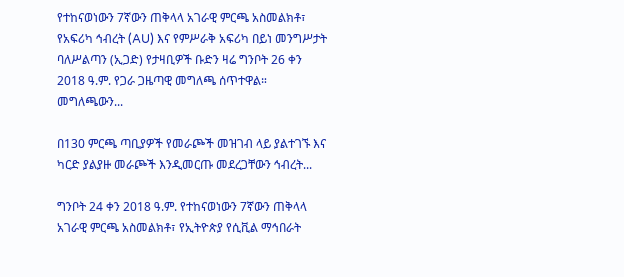የተከናወነውን 7ኛውን ጠቅላላ አገራዊ ምርጫ አስመልክቶ፣ የአፍሪካ ኅብረት (AU) እና የምሥራቅ አፍሪካ በይነ መንግሥታት ባለሥልጣን (ኢጋድ) የታዛቢዎች ቡድን ዛሬ ግንቦት 26 ቀን 2018 ዓ.ም. የጋራ ጋዜጣዊ መግለጫ ሰጥተዋል። መግለጫውን...

በ130 ምርጫ ጣቢያዎች የመራጮች መዝገብ ላይ ያልተገኙ እና ካርድ ያልያዙ መራጮች እንዲመርጡ መደረጋቸውን ኅብረት...

ግንቦት 24 ቀን 2018 ዓ.ም. የተከናወነውን 7ኛውን ጠቅላላ አገራዊ ምርጫ አስመልክቶ፣ የኢትዮጵያ የሲቪል ማኅበራት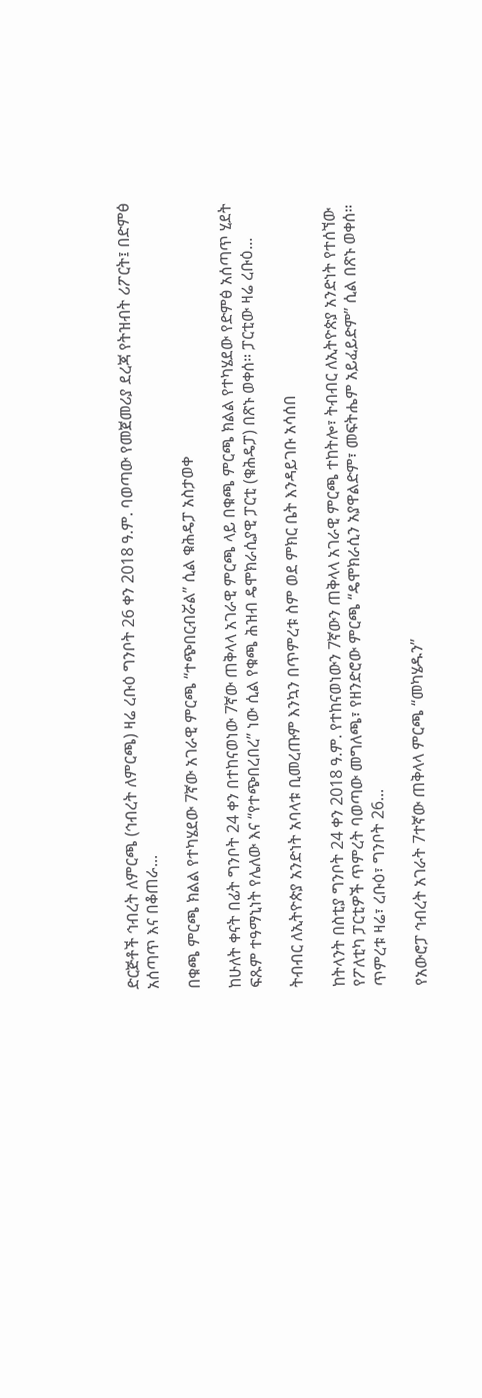ድርጅቶች ኅብረት ለምርጫ (ኅብረት ለምርጫ) ዛሬ ረቡዕ ግንቦት 26 ቀን 2018 ዓ.ም. ባወጣው የመጀመሪያ ደረጃ የትዝብት ሪፖርት፤ በድምፅ አሰጣጥ እና በቆጠራ...

በቁጫ ምርጫ ክልል የተካሄደው 7ኛው አገራዊ ምርጫ “ተጭበርብሯል” ሲል ቁሕዴፓ አስታወቀ

ከሁለት ቀናት በፊት ግንቦት 24 ቀን በተከናወነው 7ኛው ጠቅላላ አገራዊ ምርጫ ላይ በቁጫ ምርጫ ክልል የተካሄደው የድምፅ አሰጣጥ ሂደት ፍጹም ተዓማኒነት የሌለው እና “የተጭበረበረ” ነው ሲል የቁጫ ሕዝብ ዴሞክራሲያዊ ፓርቲ (ቁሕዴፓ) በጽኑ ወቀሰ። ፓርቲው ዛሬ ረቡዕ...

ትብብር ለኢትዮጵያ አንድነት አባላቱ ቢመረጡም እንኳን በጥምረቱ ስም ወደ ምክር ቤት እንዳይገቡ አሳሰበ

ከትላንት በስቲያ ግንቦት 24 ቀን 2018 ዓ.ም. የተከናወነውን 7ኛውን ጠቅላላ አገራዊ ምርጫ ተከትሎ፣ ትብብር ለኢትዮጵያ አንድነት የተሰኘው የፖለቲካ ፓርቲዎች ጥምረት ባወጣው መግለጫ፣ የዘንድሮው ምርጫ “ዴሞክራሲን አያዋልድም፣ መፍትሔም አይፈይድም” ሲል በጽኑ ወቀሰ። ጥምረቱ ዛሬ፣ ረቡዕ፣ ግንቦት 26...

የአውሮፓ ኅብረት አገራት 7ተኛው ጠቅላላ ምርጫ “መካሄዱን”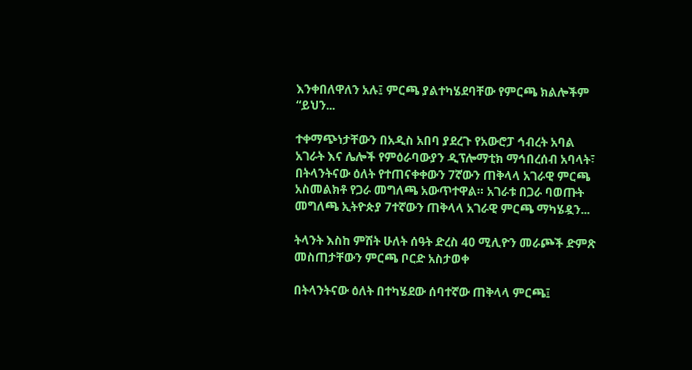እንቀበለዋለን አሉ፤ ምርጫ ያልተካሄደባቸው የምርጫ ክልሎችም “ይህን...

ተቀማጭነታቸውን በአዲስ አበባ ያደረጉ የአውሮፓ ኅብረት አባል አገራት እና ሌሎች የምዕራባውያን ዲፕሎማቲክ ማኅበረሰብ አባላት፣ በትላንትናው ዕለት የተጠናቀቀውን 7ኛውን ጠቅላላ አገራዊ ምርጫ አስመልክቶ የጋራ መግለጫ አውጥተዋል። አገራቱ በጋራ ባወጡት መግለጫ ኢትዮጵያ 7ተኛውን ጠቅላላ አገራዊ ምርጫ ማካሄዷን...

ትላንት እስከ ምሽት ሁለት ሰዓት ድረስ 40 ሚሊዮን መራጮች ድምጽ መስጠታቸውን ምርጫ ቦርድ አስታወቀ

በትላንትናው ዕለት በተካሄደው ሰባተኛው ጠቅላላ ምርጫ፤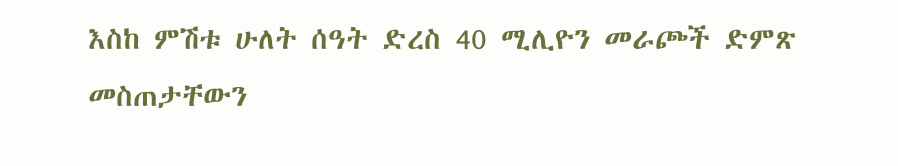እስከ ምሽቱ ሁለት ሰዓት ድረስ 40 ሚሊዮን መራጮች ድምጽ መስጠታቸውን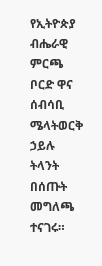የኢትዮጵያ ብሔራዊ ምርጫ ቦርድ ዋና ሰብሳቢ ሜላትወርቅ ኃይሉ ትላንት በሰጡት መግለጫ ተናገሩ።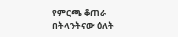የምርጫ ቆጠራ በትላንትናው ዕለት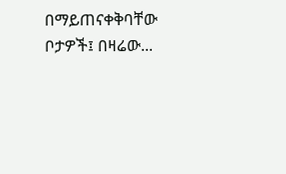በማይጠናቀቅባቸው ቦታዎች፤ በዛሬው...